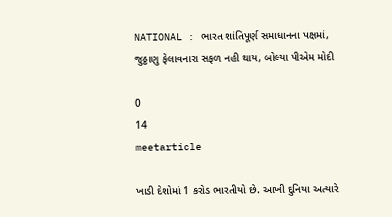NATIONAL : ભારત શાંતિપૂર્ણ સમાધાનના પક્ષમાં, જુઠ્ઠાણુ ફેલાવનારા સફળ નહી થાય, બોલ્યા પીએમ મોદી

0
14
meetarticle

ખાડી દેશોમાં 1 કરોડ ભારતીયો છે. આખી દુનિયા અત્યારે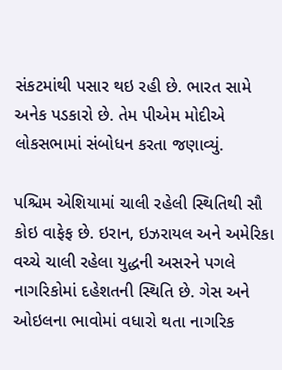સંકટમાંથી પસાર થઇ રહી છે. ભારત સામે અનેક પડકારો છે. તેમ પીએમ મોદીએ લોકસભામાં સંબોધન કરતા જણાવ્યું.

પશ્ચિમ એશિયામાં ચાલી રહેલી સ્થિતિથી સૌ કોઇ વાફેફ છે. ઇરાન, ઇઝરાયલ અને અમેરિકા વચ્ચે ચાલી રહેલા યુદ્ધની અસરને પગલે નાગરિકોમાં દહેશતની સ્થિતિ છે. ગેસ અને ઓઇલના ભાવોમાં વધારો થતા નાગરિક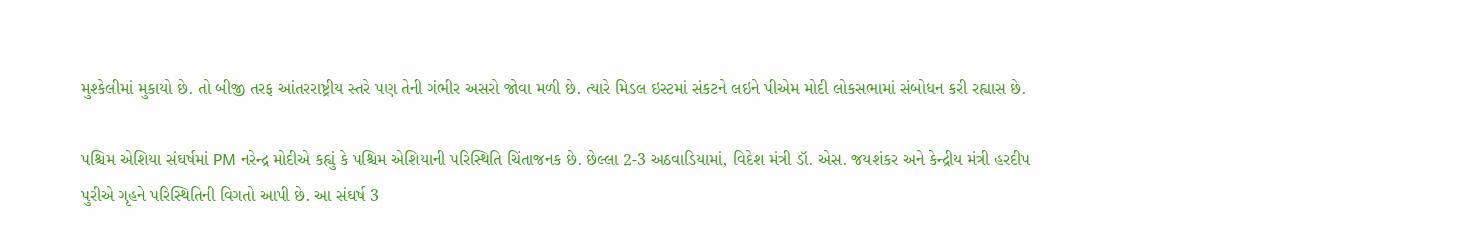મુશ્કેલીમાં મુકાયો છે. તો બીજી તરફ આંતરરાષ્ટ્રીય સ્તરે પણ તેની ગંભીર અસરો જોવા મળી છે. ત્યારે મિડલ ઇસ્ટમાં સંકટને લઇને પીએમ મોદી લોકસભામાં સંબોધન કરી રહ્યાસ છે.

પશ્ચિમ એશિયા સંઘર્ષમાં PM નરેન્દ્ર મોદીએ કહ્યું કે પશ્ચિમ એશિયાની પરિસ્થિતિ ચિંતાજનક છે. છેલ્લા 2-3 અઠવાડિયામાં, વિદેશ મંત્રી ડૉ. એસ. જયશંકર અને કેન્દ્રીય મંત્રી હરદીપ પુરીએ ગૃહને પરિસ્થિતિની વિગતો આપી છે. આ સંઘર્ષ 3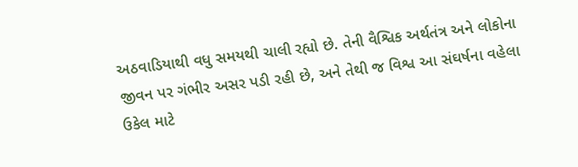અઠવાડિયાથી વધુ સમયથી ચાલી રહ્યો છે. તેની વૈશ્વિક અર્થતંત્ર અને લોકોના જીવન પર ગંભીર અસર પડી રહી છે, અને તેથી જ વિશ્વ આ સંઘર્ષના વહેલા ઉકેલ માટે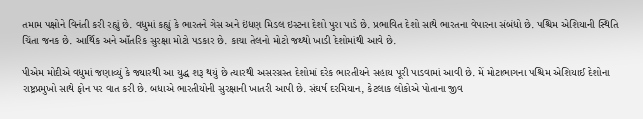તમામ પક્ષોને વિનંતી કરી રહ્યું છે. વધુમાં કહ્યું કે ભારતને ગેસ અને ઇંધણ મિડલ ઇસ્ટના દેશો પુરા પાડે છે. પ્રભાવિત દેશો સાથે ભારતના વેપારના સંબંધો છે. પશ્ચિમ એશિયાની સ્થિતિ ચિંતા જનક છે. આર્થિક અને આઁતરિક સુરક્ષા મોટો પડકાર છે. કાચા તેલનો મોટો જથ્થો ખાડી દેશોમાંથી આવે છે.

પીએમ મોદીએ વધુમાં જણાવ્યું કે જ્યારથી આ યુદ્ધ શરૂ થયું છે ત્યારથી અસરગ્રસ્ત દેશોમાં દરેક ભારતીયને સહાય પૂરી પાડવામાં આવી છે. મેં મોટાભાગના પશ્ચિમ એશિયાઈ દેશોના રાષ્ટ્રપ્રમુખો સાથે ફોન પર વાત કરી છે. બધાએ ભારતીયોની સુરક્ષાની ખાતરી આપી છે. સંઘર્ષ દરમિયાન, કેટલાક લોકોએ પોતાના જીવ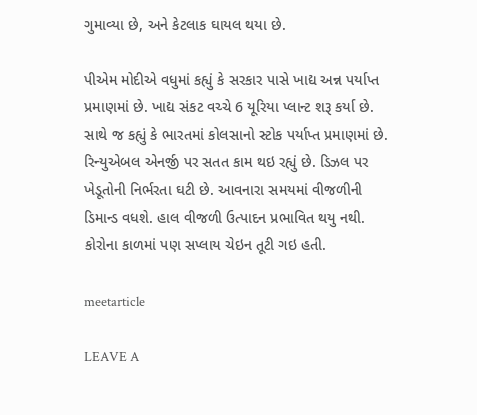ગુમાવ્યા છે, અને કેટલાક ઘાયલ થયા છે.

પીએમ મોદીએ વધુમાં કહ્યું કે સરકાર પાસે ખાદ્ય અન્ન પર્યાપ્ત પ્રમાણમાં છે. ખાદ્ય સંકટ વચ્ચે 6 યૂરિયા પ્લાન્ટ શરૂ કર્યા છે. સાથે જ કહ્યું કે ભારતમાં કોલસાનો સ્ટોક પર્યાપ્ત પ્રમાણમાં છે. રિન્યુએબલ એનર્જી પર સતત કામ થઇ રહ્યું છે. ડિઝલ પર ખેડૂતોની નિર્ભરતા ઘટી છે. આવનારા સમયમાં વીજળીની ડિમાન્ડ વધશે. હાલ વીજળી ઉત્પાદન પ્રભાવિત થયુ નથી. કોરોના કાળમાં પણ સપ્લાય ચેઇન તૂટી ગઇ હતી.

meetarticle

LEAVE A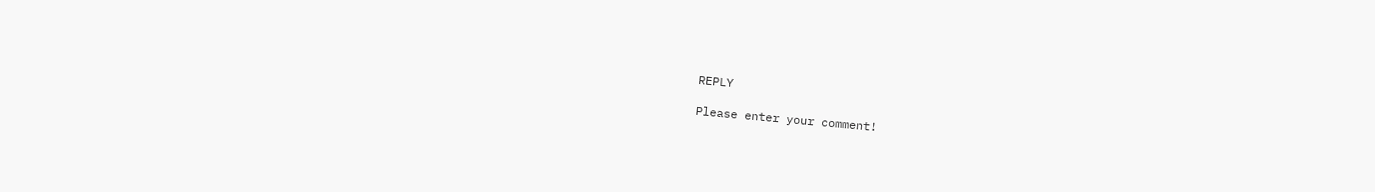REPLY

Please enter your comment!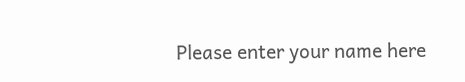Please enter your name here